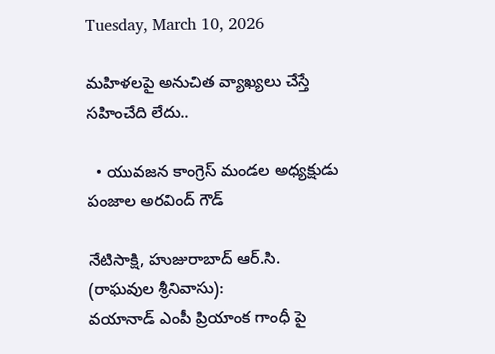Tuesday, March 10, 2026

మహిళలపై అనుచిత వ్యాఖ్యలు చేస్తే సహించేది లేదు..

  • యువజన కాంగ్రెస్ మండల అధ్యక్షుడు పంజాల అరవింద్ గౌడ్

నేటిసాక్షి, హుజురాబాద్ ఆర్.సి. (రాఘవుల శ్రీనివాసు):
వయానాడ్ ఎంపీ ప్రియాంక గాంధీ పై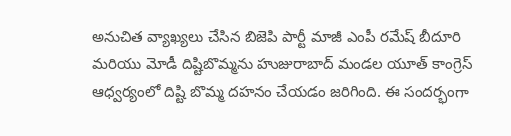అనుచిత వ్యాఖ్యలు చేసిన బిజెపి పార్టీ మాజీ ఎంపీ రమేష్ బీదూరి మరియు మోడీ దిష్టిబొమ్మను హుజురాబాద్ మండల యూత్ కాంగ్రెస్ ఆధ్వర్యంలో దిష్టి బొమ్మ దహనం చేయడం జరిగింది. ఈ సందర్భంగా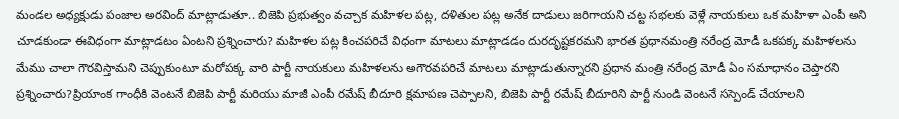మండల అధ్యక్షుడు పంజాల అరవింద్ మాట్లాడుతూ.. బిజెపి ప్రభుత్వం వచ్చాక మహిళల పట్ల, దళితుల పట్ల అనేక దాడులు జరిగాయని చట్ట సభలకు వెళ్లే నాయకులు ఒక మహిళా ఎంపీ అని చూడకుండా ఈవిధంగా మాట్లాడటం ఏంటని ప్రశ్నించారు? మహిళల పట్ల కించపరిచే విధంగా మాటలు మాట్లాడడం దురదృష్టకరమని భారత ప్రధానమంత్రి నరేంద్ర మోడీ ఒకపక్క మహిళలను మేము చాలా గౌరవిస్తామని చెప్పుకుంటూ మరోపక్క వారి పార్టీ నాయకులు మహిళలను అగౌరవపరిచే మాటలు మాట్లాడుతున్నారని ప్రధాన మంత్రి నరేంద్ర మోడీ ఏం సమాధానం చెప్తారని ప్రశ్నించారు?ప్రియాంక గాంధీకి వెంటనే బిజెపి పార్టీ మరియు మాజీ ఎంపీ రమేష్ బీదూరి క్షమాపణ చెప్పాలని, బిజెపి పార్టీ రమేష్ బీదూరిని పార్టీ నుండి వెంటనే సస్పెండ్ చేయాలని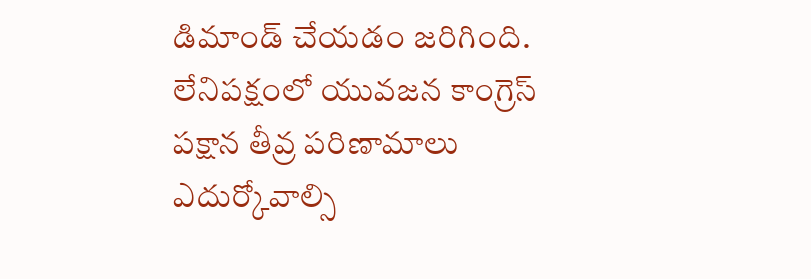డిమాండ్ చేయడం జరిగింది. లేనిపక్షంలో యువజన కాంగ్రెస్ పక్షాన తీవ్ర పరిణామాలు ఎదుర్కోవాల్సి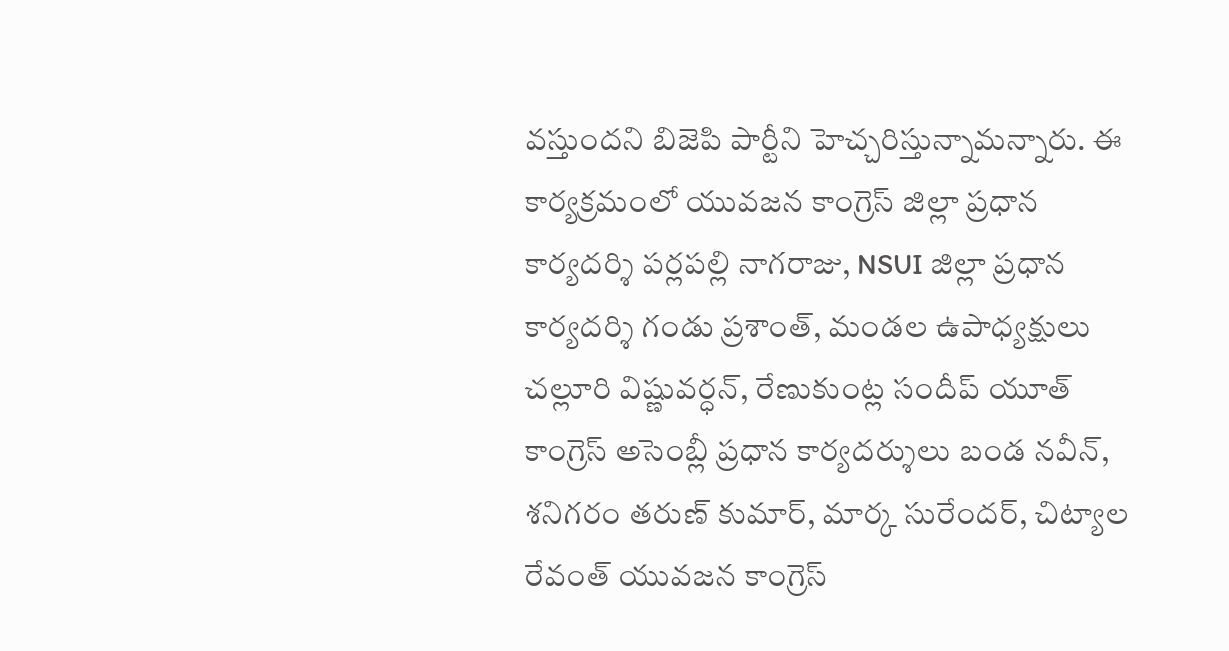వస్తుందని బిజెపి పార్టీని హెచ్చరిస్తున్నామన్నారు. ఈ కార్యక్రమంలో యువజన కాంగ్రెస్ జిల్లా ప్రధాన కార్యదర్శి పర్లపల్లి నాగరాజు, NSUI జిల్లా ప్రధాన కార్యదర్శి గండు ప్రశాంత్, మండల ఉపాధ్యక్షులు చల్లూరి విష్ణువర్ధన్, రేణుకుంట్ల సందీప్ యూత్ కాంగ్రెస్ అసెంబ్లీ ప్రధాన కార్యదర్శులు బండ నవీన్, శనిగరం తరుణ్ కుమార్, మార్క సురేందర్, చిట్యాల రేవంత్ యువజన కాంగ్రెస్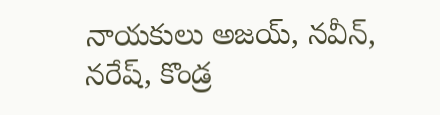నాయకులు అజయ్, నవీన్, నరేష్, కొండ్ర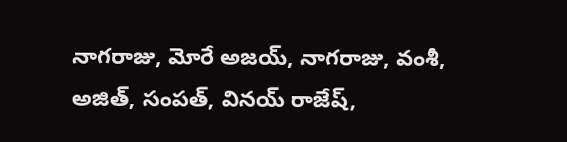నాగరాజు, మోరే అజయ్, నాగరాజు, వంశీ, అజిత్, సంపత్, వినయ్ రాజేష్,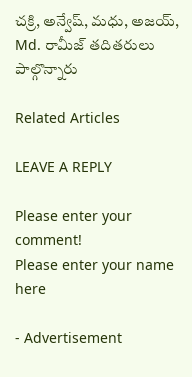చక్రి, అన్వేష్, మధు, అజయ్, Md. రామీజ్ తదితరులు పాల్గొన్నారు

Related Articles

LEAVE A REPLY

Please enter your comment!
Please enter your name here

- Advertisement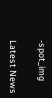-spot_img

Latest News